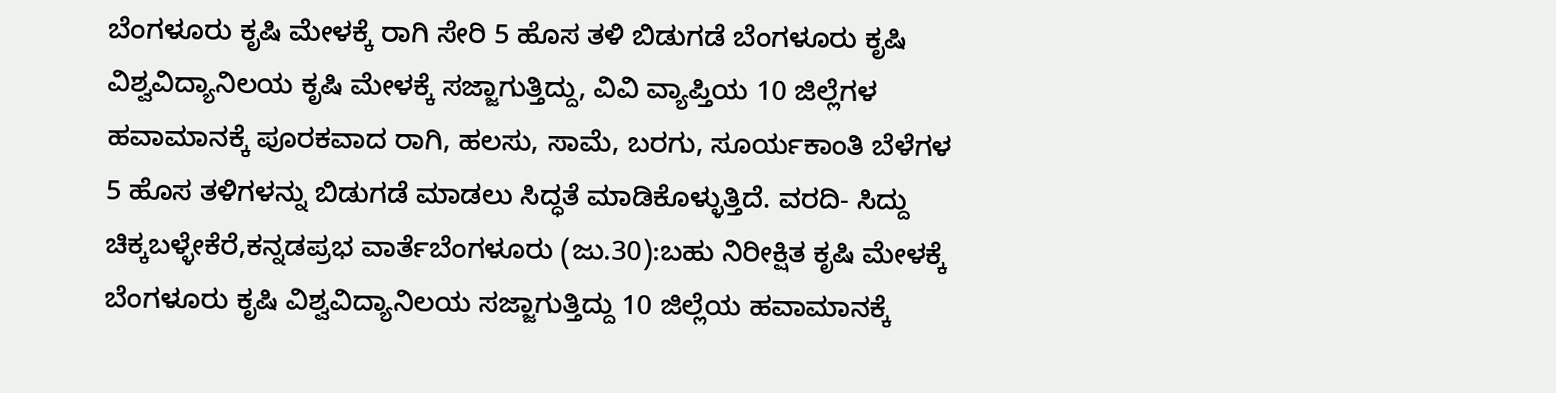ಬೆಂಗಳೂರು ಕೃಷಿ ಮೇಳಕ್ಕೆ ರಾಗಿ ಸೇರಿ 5 ಹೊಸ ತಳಿ ಬಿಡುಗಡೆ ಬೆಂಗಳೂರು ಕೃಷಿ ವಿಶ್ವವಿದ್ಯಾನಿಲಯ ಕೃಷಿ ಮೇಳಕ್ಕೆ ಸಜ್ಜಾಗುತ್ತಿದ್ದು, ವಿವಿ ವ್ಯಾಪ್ತಿಯ 10 ಜಿಲ್ಲೆಗಳ ಹವಾಮಾನಕ್ಕೆ ಪೂರಕವಾದ ರಾಗಿ, ಹಲಸು, ಸಾಮೆ, ಬರಗು, ಸೂರ್ಯಕಾಂತಿ ಬೆಳೆಗಳ 5 ಹೊಸ ತಳಿಗಳನ್ನು ಬಿಡುಗಡೆ ಮಾಡಲು ಸಿದ್ಧತೆ ಮಾಡಿಕೊಳ್ಳುತ್ತಿದೆ. ವರದಿ- ಸಿದ್ದು ಚಿಕ್ಕಬಳ್ಳೇಕೆರೆ,ಕನ್ನಡಪ್ರಭ ವಾರ್ತೆಬೆಂಗಳೂರು (ಜು.30):ಬಹು ನಿರೀಕ್ಷಿತ ಕೃಷಿ ಮೇಳಕ್ಕೆ ಬೆಂಗಳೂರು ಕೃಷಿ ವಿಶ್ವವಿದ್ಯಾನಿಲಯ ಸಜ್ಜಾಗುತ್ತಿದ್ದು 10 ಜಿಲ್ಲೆಯ ಹವಾಮಾನಕ್ಕೆ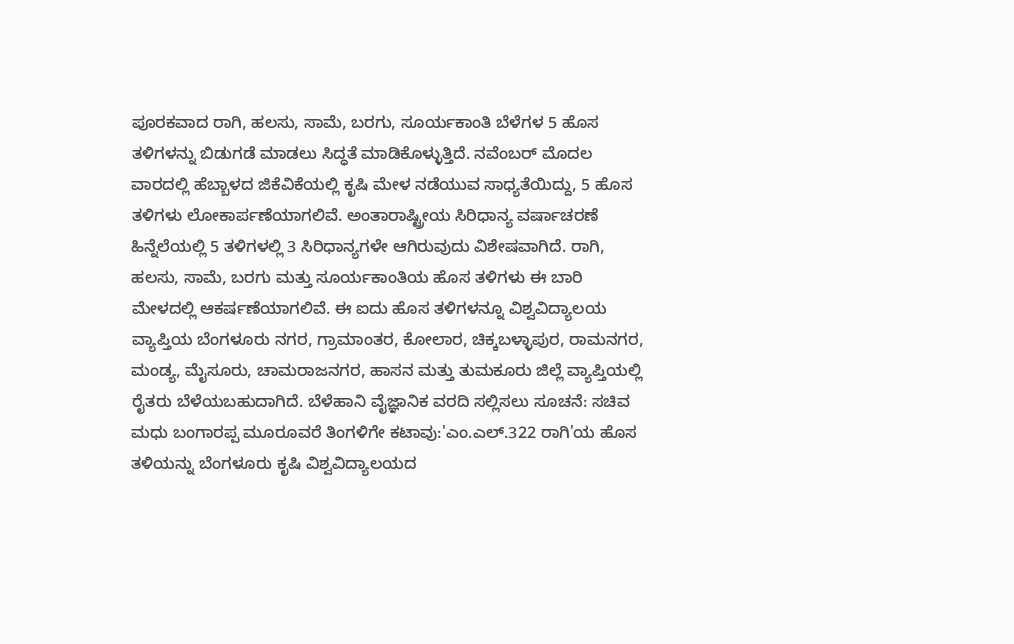ಪೂರಕವಾದ ರಾಗಿ, ಹಲಸು, ಸಾಮೆ, ಬರಗು, ಸೂರ್ಯಕಾಂತಿ ಬೆಳೆಗಳ 5 ಹೊಸ ತಳಿಗಳನ್ನು ಬಿಡುಗಡೆ ಮಾಡಲು ಸಿದ್ಧತೆ ಮಾಡಿಕೊಳ್ಳುತ್ತಿದೆ. ನವೆಂಬರ್‌ ಮೊದಲ ವಾರದಲ್ಲಿ ಹೆಬ್ಬಾಳದ ಜಿಕೆವಿಕೆಯಲ್ಲಿ ಕೃಷಿ ಮೇಳ ನಡೆಯುವ ಸಾಧ್ಯತೆಯಿದ್ದು, 5 ಹೊಸ ತಳಿಗಳು ಲೋಕಾರ್ಪಣೆಯಾಗಲಿವೆ. ಅಂತಾರಾಷ್ಟ್ರೀಯ ಸಿರಿಧಾನ್ಯ ವರ್ಷಾಚರಣೆ ಹಿನ್ನೆಲೆಯಲ್ಲಿ 5 ತಳಿಗಳಲ್ಲಿ 3 ಸಿರಿಧಾನ್ಯಗಳೇ ಆಗಿರುವುದು ವಿಶೇಷವಾಗಿದೆ. ರಾಗಿ, ಹಲಸು, ಸಾಮೆ, ಬರಗು ಮತ್ತು ಸೂರ್ಯಕಾಂತಿಯ ಹೊಸ ತಳಿಗಳು ಈ ಬಾರಿ ಮೇಳದಲ್ಲಿ ಆಕರ್ಷಣೆಯಾಗಲಿವೆ. ಈ ಐದು ಹೊಸ ತಳಿಗಳನ್ನೂ ವಿಶ್ವವಿದ್ಯಾಲಯ ವ್ಯಾಪ್ತಿಯ ಬೆಂಗಳೂರು ನಗರ, ಗ್ರಾಮಾಂತರ, ಕೋಲಾರ, ಚಿಕ್ಕಬಳ್ಳಾಪುರ, ರಾಮನಗರ, ಮಂಡ್ಯ, ಮೈಸೂರು, ಚಾಮರಾಜನಗರ, ಹಾಸನ ಮತ್ತು ತುಮಕೂರು ಜಿಲ್ಲೆ ವ್ಯಾಪ್ತಿಯಲ್ಲಿ ರೈತರು ಬೆಳೆಯಬಹುದಾಗಿದೆ. ಬೆಳೆಹಾನಿ ವೈಜ್ಞಾನಿಕ ವರದಿ ಸಲ್ಲಿಸಲು ಸೂಚನೆ: ಸಚಿವ ಮಧು ಬಂಗಾರಪ್ಪ ಮೂರೂವರೆ ತಿಂಗಳಿಗೇ ಕಟಾವು:'ಎಂ.ಎಲ್‌.322 ರಾಗಿ'ಯ ಹೊಸ ತಳಿಯನ್ನು ಬೆಂಗಳೂರು ಕೃಷಿ ವಿಶ್ವವಿದ್ಯಾಲಯದ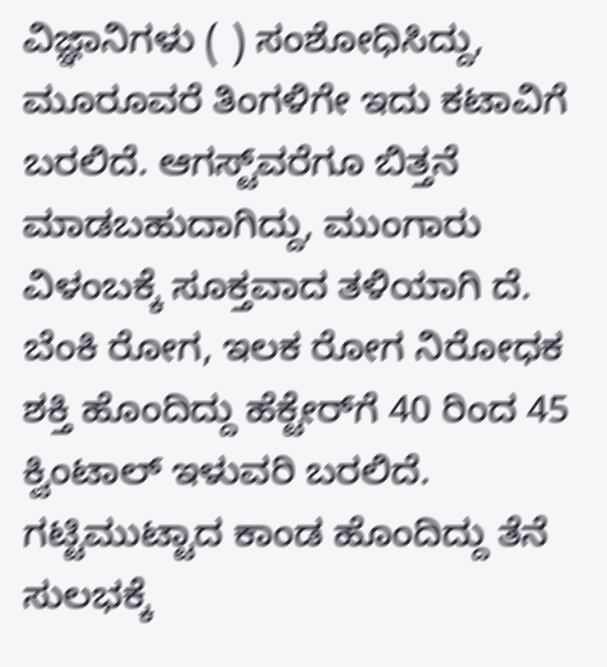ವಿಜ್ಞಾನಿಗಳು ( ) ಸಂಶೋಧಿಸಿದ್ದು, ಮೂರೂವರೆ ತಿಂಗಳಿಗೇ ಇದು ಕಟಾವಿಗೆ ಬರಲಿದೆ. ಆಗಸ್ಟ್‌ವರೆಗೂ ಬಿತ್ತನೆ ಮಾಡಬಹುದಾಗಿದ್ದು, ಮುಂಗಾರು ವಿಳಂಬಕ್ಕೆ ಸೂಕ್ತವಾದ ತಳಿಯಾಗಿ ದೆ. ಬೆಂಕಿ ರೋಗ, ಇಲಕ ರೋಗ ನಿರೋಧಕ ಶಕ್ತಿ ಹೊಂದಿದ್ದು ಹೆಕ್ಟೇರ್‌ಗೆ 40 ರಿಂದ 45 ಕ್ವಿಂಟಾಲ್‌ ಇಳುವರಿ ಬರಲಿದೆ. ಗಟ್ಟಿಮುಟ್ಟಾದ ಕಾಂಡ ಹೊಂದಿದ್ದು ತೆನೆ ಸುಲಭಕ್ಕೆ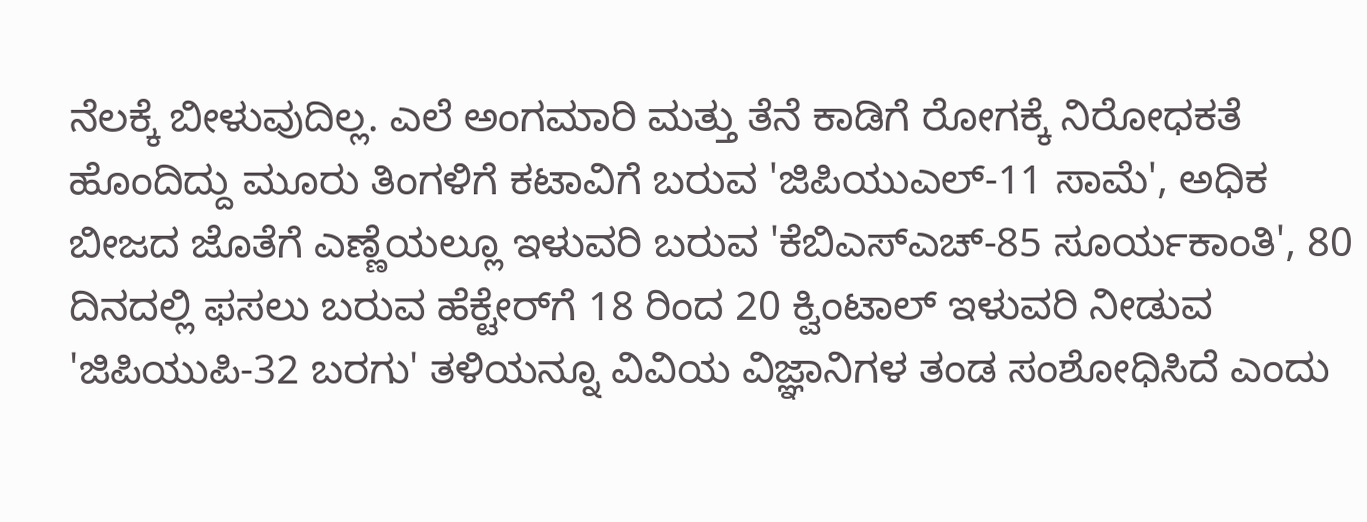ನೆಲಕ್ಕೆ ಬೀಳುವುದಿಲ್ಲ. ಎಲೆ ಅಂಗಮಾರಿ ಮತ್ತು ತೆನೆ ಕಾಡಿಗೆ ರೋಗಕ್ಕೆ ನಿರೋಧಕತೆ ಹೊಂದಿದ್ದು ಮೂರು ತಿಂಗಳಿಗೆ ಕಟಾವಿಗೆ ಬರುವ 'ಜಿಪಿಯುಎಲ್‌-11 ಸಾಮೆ', ಅಧಿಕ ಬೀಜದ ಜೊತೆಗೆ ಎಣ್ಣೆಯಲ್ಲೂ ಇಳುವರಿ ಬರುವ 'ಕೆಬಿಎಸ್‌ಎಚ್‌-85 ಸೂರ್ಯಕಾಂತಿ', 80 ದಿನದಲ್ಲಿ ಫಸಲು ಬರುವ ಹೆಕ್ಟೇರ್‌ಗೆ 18 ರಿಂದ 20 ಕ್ವಿಂಟಾಲ್‌ ಇಳುವರಿ ನೀಡುವ 'ಜಿಪಿಯುಪಿ-32 ಬರಗು' ತಳಿಯನ್ನೂ ವಿವಿಯ ವಿಜ್ಞಾನಿಗಳ ತಂಡ ಸಂಶೋಧಿಸಿದೆ ಎಂದು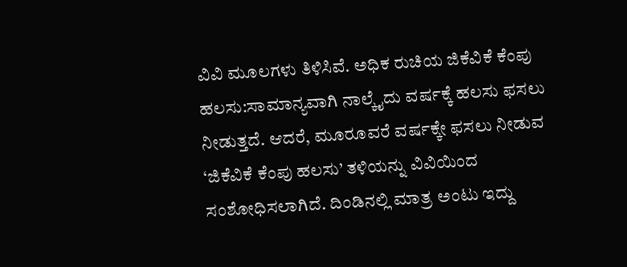ವಿವಿ ಮೂಲಗಳು ತಿಳಿಸಿವೆ. ಅಧಿಕ ರುಚಿಯ ಜಿಕೆವಿಕೆ ಕೆಂಪು ಹಲಸು:ಸಾಮಾನ್ಯವಾಗಿ ನಾಲ್ಕೈದು ವರ್ಷಕ್ಕೆ ಹಲಸು ಫಸಲು ನೀಡುತ್ತದೆ. ಆದರೆ, ಮೂರೂವರೆ ವರ್ಷಕ್ಕೇ ಫಸಲು ನೀಡುವ ‘ಜಿಕೆವಿಕೆ ಕೆಂಪು ಹಲಸು’ ತಳಿಯನ್ನು ವಿವಿಯಿಂದ ಸಂಶೋಧಿಸಲಾಗಿದೆ. ದಿಂಡಿನಲ್ಲಿ ಮಾತ್ರ ಅಂಟು ಇದ್ದು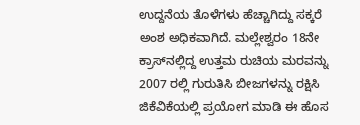ಉದ್ದನೆಯ ತೊಳೆಗಳು ಹೆಚ್ಚಾಗಿದ್ದು ಸಕ್ಕರೆ ಅಂಶ ಅಧಿಕವಾಗಿದೆ. ಮಲ್ಲೇಶ್ವರಂ 18ನೇ ಕ್ರಾಸ್‌ನಲ್ಲಿದ್ದ ಉತ್ತಮ ರುಚಿಯ ಮರವನ್ನು 2007 ರಲ್ಲಿ ಗುರುತಿಸಿ ಬೀಜಗಳನ್ನು ರಕ್ಷಿಸಿ ಜಿಕೆವಿಕೆಯಲ್ಲಿ ಪ್ರಯೋಗ ಮಾಡಿ ಈ ಹೊಸ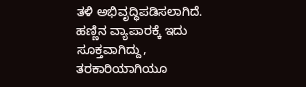ತಳಿ ಅಭಿವೃದ್ಧಿಪಡಿಸಲಾಗಿದೆ. ಹಣ್ಣಿನ ವ್ಯಾಪಾರಕ್ಕೆ ಇದು ಸೂಕ್ತವಾಗಿದ್ದು, ತರಕಾರಿಯಾಗಿಯೂ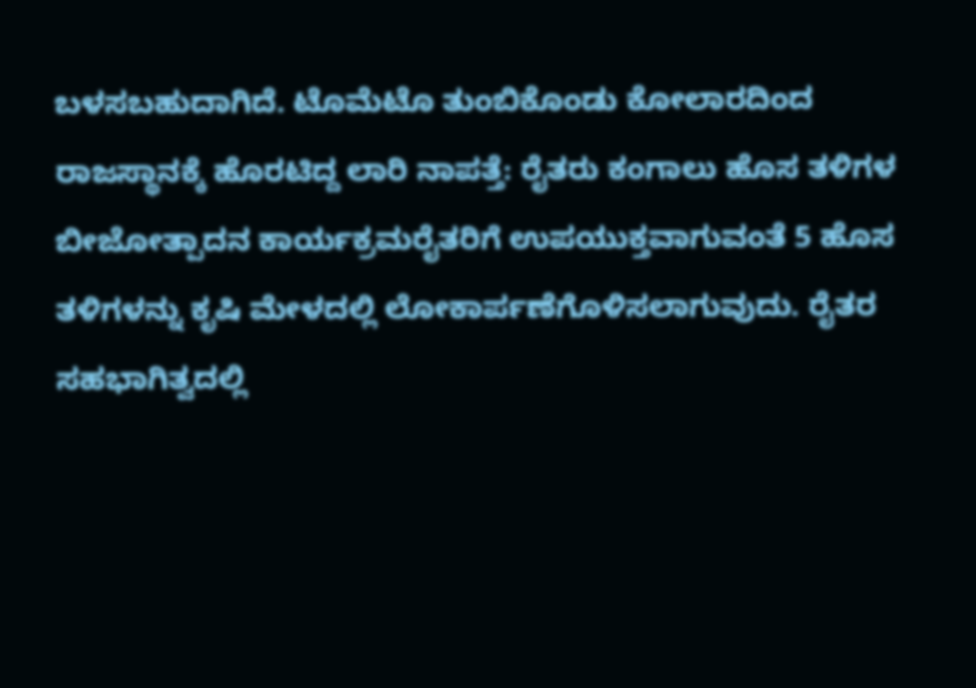ಬಳಸಬಹುದಾಗಿದೆ. ಟೊಮೆಟೊ ತುಂಬಿಕೊಂಡು ಕೋಲಾರದಿಂದ ರಾಜಸ್ಥಾನಕ್ಕೆ ಹೊರಟಿದ್ದ ಲಾರಿ ನಾಪತ್ತೆ: ರೈತರು ಕಂಗಾಲು ಹೊಸ ತಳಿಗಳ ಬೀಜೋತ್ಪಾದನ ಕಾರ್ಯಕ್ರಮರೈತರಿಗೆ ಉಪಯುಕ್ತವಾಗುವಂತೆ 5 ಹೊಸ ತಳಿಗಳನ್ನು ಕೃಷಿ ಮೇಳದಲ್ಲಿ ಲೋಕಾರ್ಪಣೆಗೊಳಿಸಲಾಗುವುದು. ರೈತರ ಸಹಭಾಗಿತ್ವದಲ್ಲಿ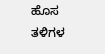ಹೊಸ ತಳಿಗಳ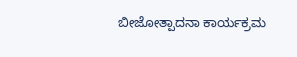ಬೀಜೋತ್ಪಾದನಾ ಕಾರ್ಯಕ್ರಮ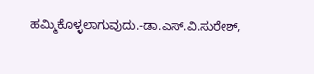ಹಮ್ಮಿಕೊಳ್ಳಲಾಗುವುದು.-ಡಾ.ಎಸ್‌.ವಿ.ಸುರೇಶ್‌,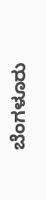ಬೆಂಗಳೂರು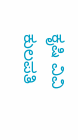ಕೃಷಿ ವಿವಿ ಕುಲಪತಿ